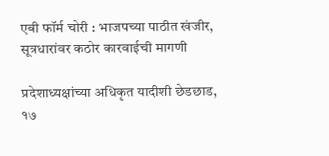एबी फॉर्म चोरी : भाजपच्या पाठीत खंजीर, सूत्रधारांवर कठोर कारवाईची मागणी

प्रदेशाध्यक्षांच्या अधिकृत यादीशी छेडछाड, १७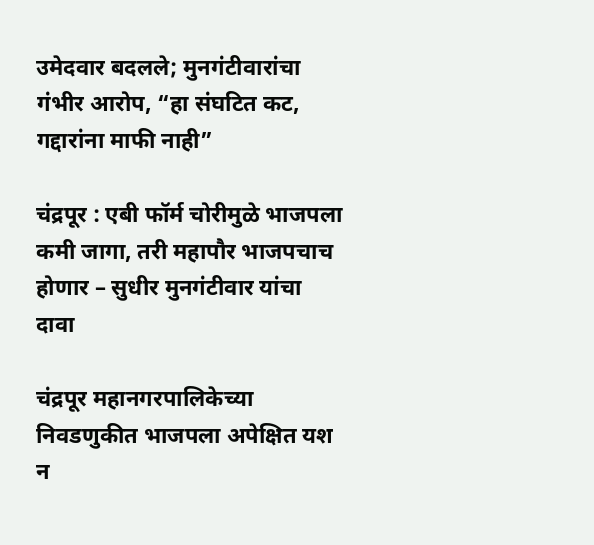उमेदवार बदलले; मुनगंटीवारांचा गंभीर आरोप, “हा संघटित कट, गद्दारांना माफी नाही”

चंद्रपूर : एबी फॉर्म चोरीमुळे भाजपला कमी जागा, तरी महापौर भाजपचाच होणार – सुधीर मुनगंटीवार यांचा दावा

चंद्रपूर महानगरपालिकेच्या निवडणुकीत भाजपला अपेक्षित यश न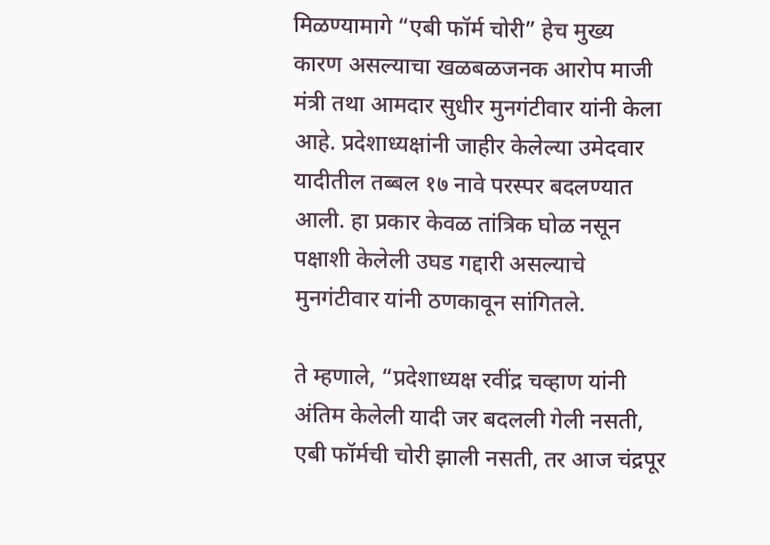मिळण्यामागे “एबी फॉर्म चोरी” हेच मुख्य कारण असल्याचा खळबळजनक आरोप माजी मंत्री तथा आमदार सुधीर मुनगंटीवार यांनी केला आहे. प्रदेशाध्यक्षांनी जाहीर केलेल्या उमेदवार यादीतील तब्बल १७ नावे परस्पर बदलण्यात आली. हा प्रकार केवळ तांत्रिक घोळ नसून पक्षाशी केलेली उघड गद्दारी असल्याचे मुनगंटीवार यांनी ठणकावून सांगितले.

ते म्हणाले, “प्रदेशाध्यक्ष रवींद्र चव्हाण यांनी अंतिम केलेली यादी जर बदलली गेली नसती, एबी फॉर्मची चोरी झाली नसती, तर आज चंद्रपूर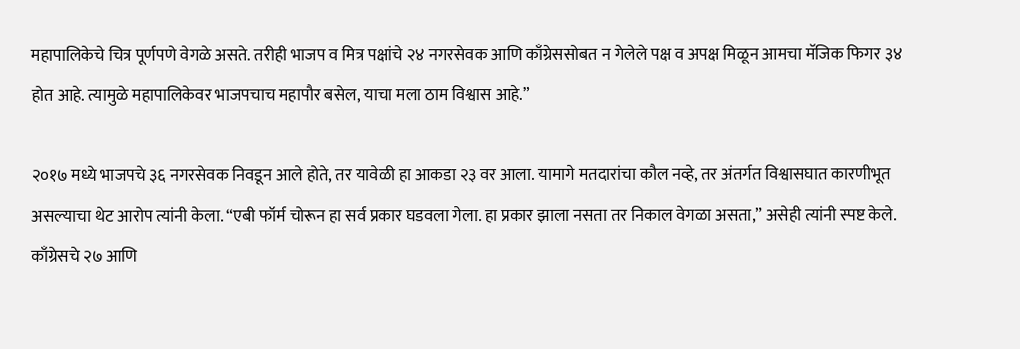महापालिकेचे चित्र पूर्णपणे वेगळे असते. तरीही भाजप व मित्र पक्षांचे २४ नगरसेवक आणि काँग्रेससोबत न गेलेले पक्ष व अपक्ष मिळून आमचा मॅजिक फिगर ३४ होत आहे. त्यामुळे महापालिकेवर भाजपचाच महापौर बसेल, याचा मला ठाम विश्वास आहे.”

२०१७ मध्ये भाजपचे ३६ नगरसेवक निवडून आले होते, तर यावेळी हा आकडा २३ वर आला. यामागे मतदारांचा कौल नव्हे, तर अंतर्गत विश्वासघात कारणीभूत असल्याचा थेट आरोप त्यांनी केला. “एबी फॉर्म चोरून हा सर्व प्रकार घडवला गेला. हा प्रकार झाला नसता तर निकाल वेगळा असता,” असेही त्यांनी स्पष्ट केले. काँग्रेसचे २७ आणि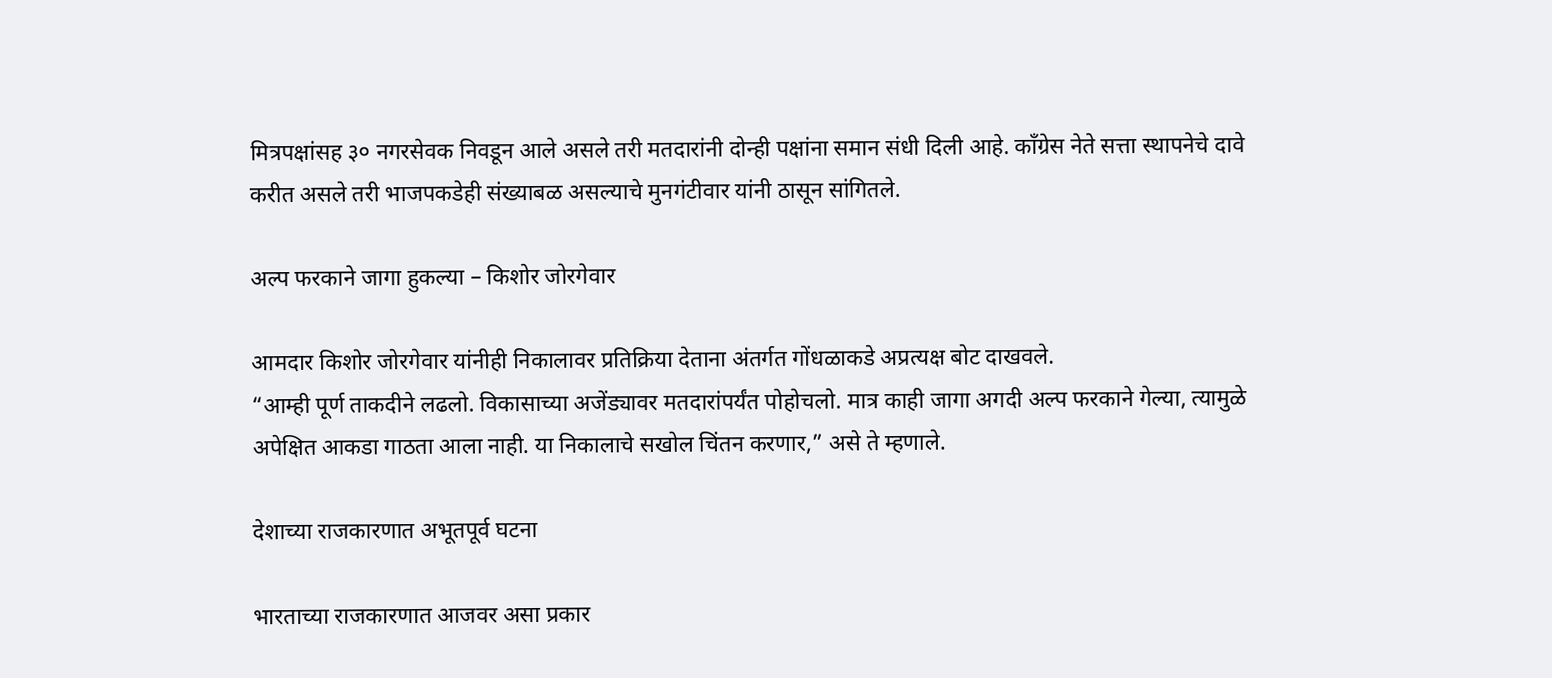मित्रपक्षांसह ३० नगरसेवक निवडून आले असले तरी मतदारांनी दोन्ही पक्षांना समान संधी दिली आहे. काँग्रेस नेते सत्ता स्थापनेचे दावे करीत असले तरी भाजपकडेही संख्याबळ असल्याचे मुनगंटीवार यांनी ठासून सांगितले.

अल्प फरकाने जागा हुकल्या – किशोर जोरगेवार

आमदार किशोर जोरगेवार यांनीही निकालावर प्रतिक्रिया देताना अंतर्गत गोंधळाकडे अप्रत्यक्ष बोट दाखवले.
“आम्ही पूर्ण ताकदीने लढलो. विकासाच्या अजेंड्यावर मतदारांपर्यंत पोहोचलो. मात्र काही जागा अगदी अल्प फरकाने गेल्या, त्यामुळे अपेक्षित आकडा गाठता आला नाही. या निकालाचे सखोल चिंतन करणार,” असे ते म्हणाले.

देशाच्या राजकारणात अभूतपूर्व घटना

भारताच्या राजकारणात आजवर असा प्रकार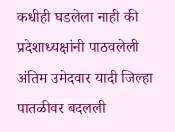कधीही घडलेला नाही की प्रदेशाध्यक्षांनी पाठवलेली अंतिम उमेदवार यादी जिल्हा पातळीवर बदलली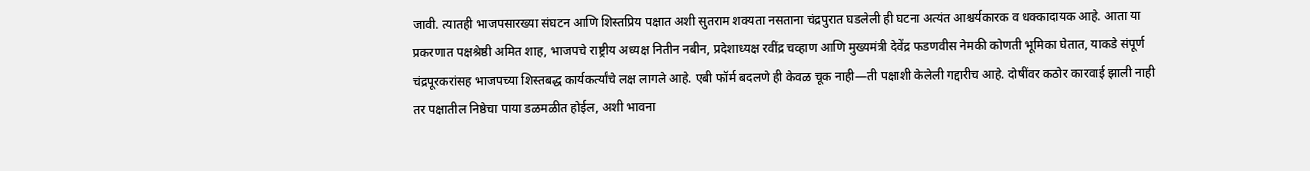जावी. त्यातही भाजपसारख्या संघटन आणि शिस्तप्रिय पक्षात अशी सुतराम शक्यता नसताना चंद्रपुरात घडलेली ही घटना अत्यंत आश्चर्यकारक व धक्कादायक आहे. आता या प्रकरणात पक्षश्रेष्ठी अमित शाह, भाजपचे राष्ट्रीय अध्यक्ष नितीन नबीन, प्रदेशाध्यक्ष रवींद्र चव्हाण आणि मुख्यमंत्री देवेंद्र फडणवीस नेमकी कोणती भूमिका घेतात, याकडे संपूर्ण चंद्रपूरकरांसह भाजपच्या शिस्तबद्ध कार्यकर्त्यांचे लक्ष लागले आहे. एबी फॉर्म बदलणे ही केवळ चूक नाही—ती पक्षाशी केलेली गद्दारीच आहे. दोषींवर कठोर कारवाई झाली नाही तर पक्षातील निष्ठेचा पाया डळमळीत होईल, अशी भावना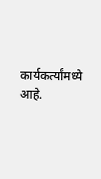कार्यकर्त्यांमध्ये आहे.